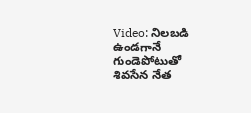Video: నిలబడి ఉండగానే గుండెపోటుతో శివసేన నేత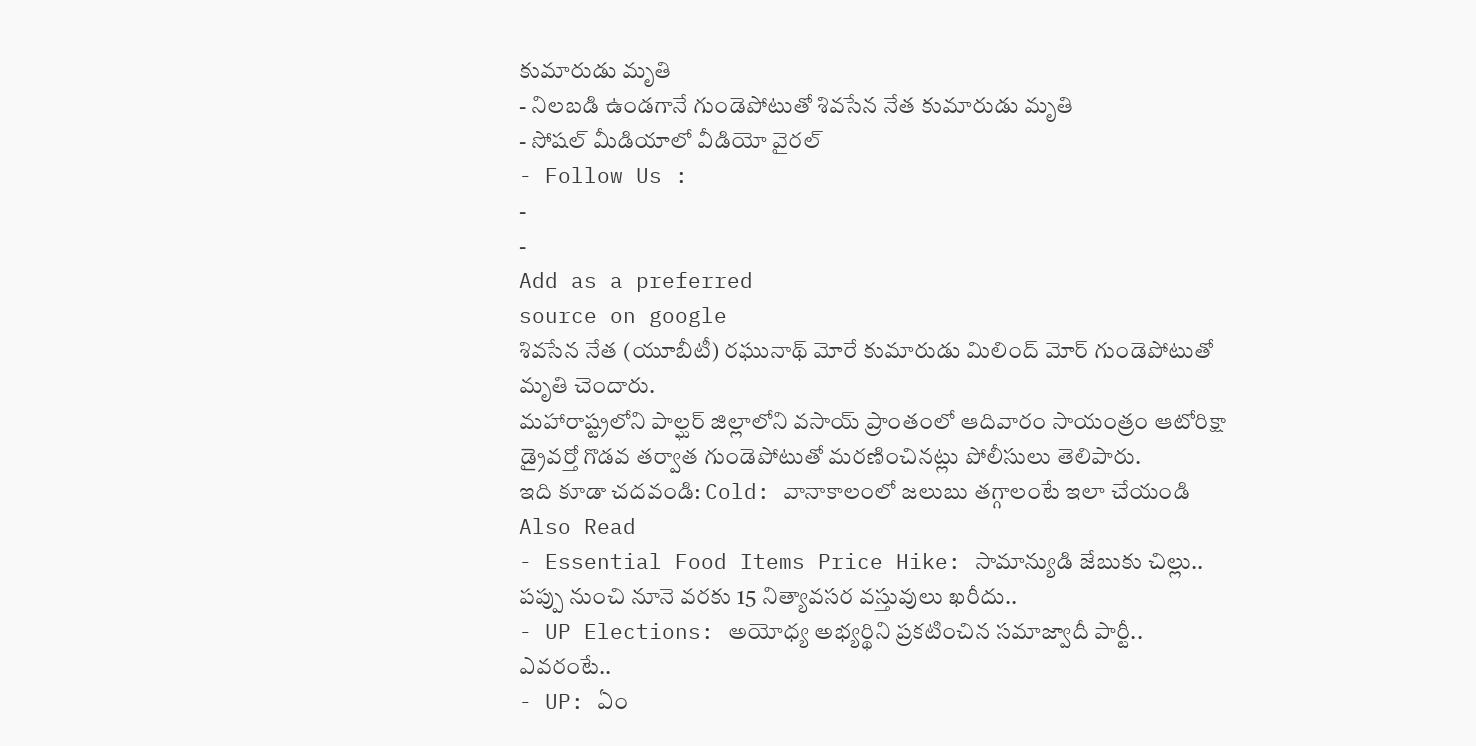కుమారుడు మృతి
- నిలబడి ఉండగానే గుండెపోటుతో శివసేన నేత కుమారుడు మృతి
- సోషల్ మీడియాలో వీడియో వైరల్
- Follow Us :
-
-
Add as a preferred
source on google
శివసేన నేత (యూబీటీ) రఘునాథ్ మోరే కుమారుడు మిలింద్ మోర్ గుండెపోటుతో మృతి చెందారు.
మహారాష్ట్రలోని పాల్ఘర్ జిల్లాలోని వసాయ్ ప్రాంతంలో ఆదివారం సాయంత్రం ఆటోరిక్షా డ్రైవర్తో గొడవ తర్వాత గుండెపోటుతో మరణించినట్లు పోలీసులు తెలిపారు.
ఇది కూడా చదవండి: Cold: వానాకాలంలో జలుబు తగ్గాలంటే ఇలా చేయండి
Also Read
- Essential Food Items Price Hike: సామాన్యుడి జేబుకు చిల్లు.. పప్పు నుంచి నూనె వరకు 15 నిత్యావసర వస్తువులు ఖరీదు..
- UP Elections: అయోధ్య అభ్యర్థిని ప్రకటించిన సమాజ్వాదీ పార్టీ.. ఎవరంటే..
- UP: ఏం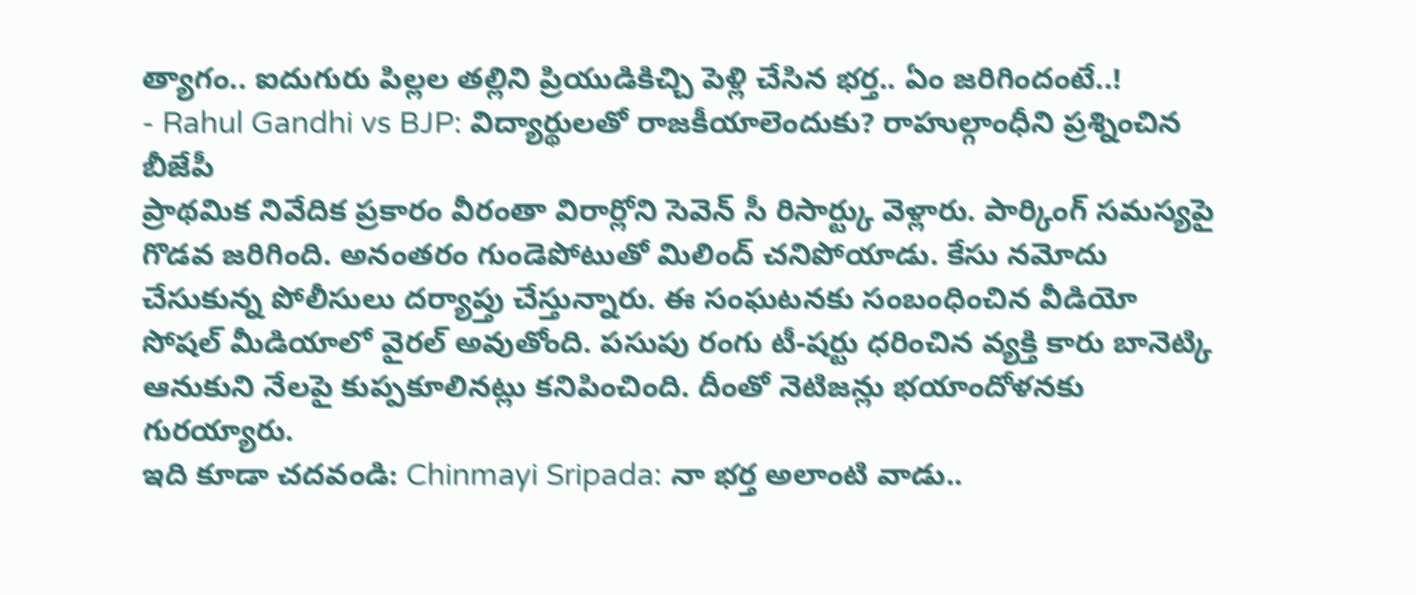త్యాగం.. ఐదుగురు పిల్లల తల్లిని ప్రియుడికిచ్చి పెళ్లి చేసిన భర్త.. ఏం జరిగిందంటే..!
- Rahul Gandhi vs BJP: విద్యార్థులతో రాజకీయాలెందుకు? రాహుల్గాంధీని ప్రశ్నించిన బీజేపీ
ప్రాథమిక నివేదిక ప్రకారం వీరంతా విరార్లోని సెవెన్ సీ రిసార్ట్కు వెళ్లారు. పార్కింగ్ సమస్యపై గొడవ జరిగింది. అనంతరం గుండెపోటుతో మిలింద్ చనిపోయాడు. కేసు నమోదు చేసుకున్న పోలీసులు దర్యాప్తు చేస్తున్నారు. ఈ సంఘటనకు సంబంధించిన వీడియో సోషల్ మీడియాలో వైరల్ అవుతోంది. పసుపు రంగు టీ-షర్టు ధరించిన వ్యక్తి కారు బానెట్కి ఆనుకుని నేలపై కుప్పకూలినట్లు కనిపించింది. దీంతో నెటిజన్లు భయాందోళనకు గురయ్యారు.
ఇది కూడా చదవండి: Chinmayi Sripada: నా భర్త అలాంటి వాడు..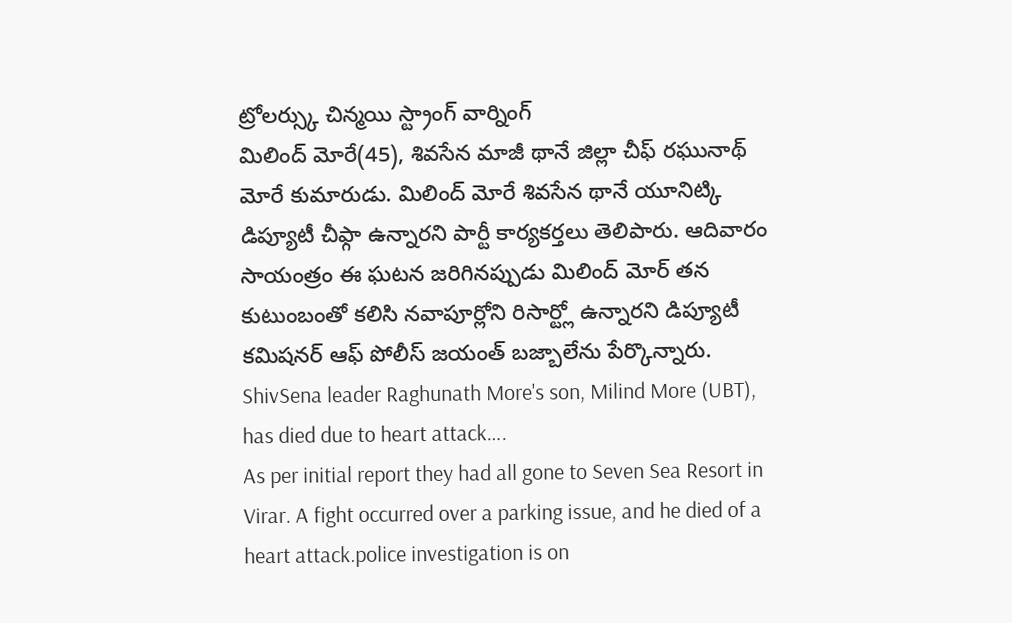ట్రోలర్స్కు చిన్మయి స్ట్రాంగ్ వార్నింగ్
మిలింద్ మోరే(45), శివసేన మాజీ థానే జిల్లా చీఫ్ రఘునాథ్ మోరే కుమారుడు. మిలింద్ మోరే శివసేన థానే యూనిట్కి డిప్యూటీ చీఫ్గా ఉన్నారని పార్టీ కార్యకర్తలు తెలిపారు. ఆదివారం సాయంత్రం ఈ ఘటన జరిగినప్పుడు మిలింద్ మోర్ తన కుటుంబంతో కలిసి నవాపూర్లోని రిసార్ట్లో ఉన్నారని డిప్యూటీ కమిషనర్ ఆఫ్ పోలీస్ జయంత్ బజ్బాలేను పేర్కొన్నారు.
ShivSena leader Raghunath More's son, Milind More (UBT), has died due to heart attack….
As per initial report they had all gone to Seven Sea Resort in Virar. A fight occurred over a parking issue, and he died of a heart attack.police investigation is on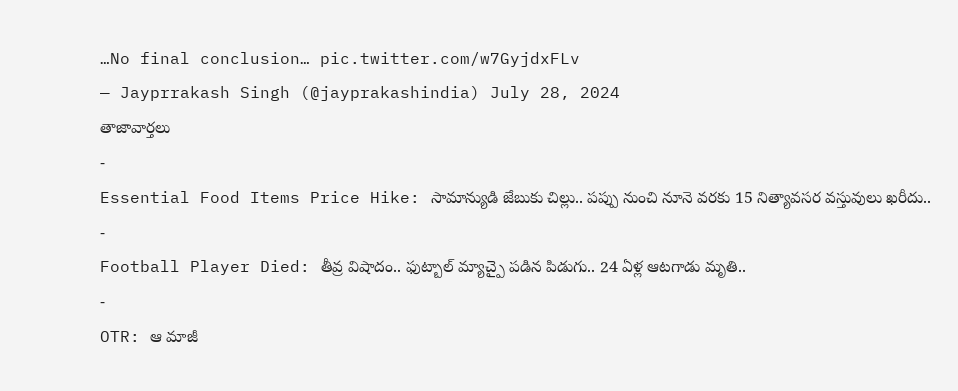…No final conclusion… pic.twitter.com/w7GyjdxFLv
— Jayprrakash Singh (@jayprakashindia) July 28, 2024
తాజావార్తలు
-
Essential Food Items Price Hike: సామాన్యుడి జేబుకు చిల్లు.. పప్పు నుంచి నూనె వరకు 15 నిత్యావసర వస్తువులు ఖరీదు..
-
Football Player Died: తీవ్ర విషాదం.. ఫుట్బాల్ మ్యాచ్పై పడిన పిడుగు.. 24 ఏళ్ల ఆటగాడు మృతి..
-
OTR: ఆ మాజీ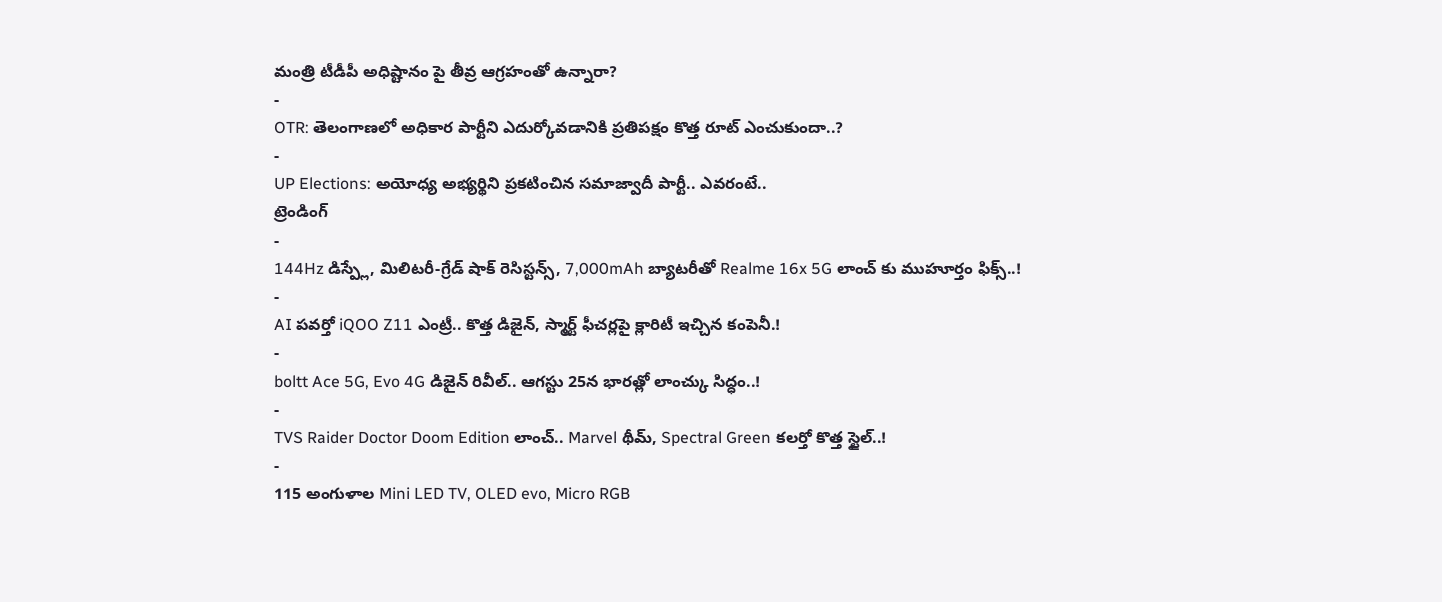మంత్రి టీడీపీ అధిష్టానం పై తీవ్ర ఆగ్రహంతో ఉన్నారా?
-
OTR: తెలంగాణలో అధికార పార్టీని ఎదుర్కోవడానికి ప్రతిపక్షం కొత్త రూట్ ఎంచుకుందా..?
-
UP Elections: అయోధ్య అభ్యర్థిని ప్రకటించిన సమాజ్వాదీ పార్టీ.. ఎవరంటే..
ట్రెండింగ్
-
144Hz డిస్ప్లే, మిలిటరీ-గ్రేడ్ షాక్ రెసిస్టన్స్, 7,000mAh బ్యాటరీతో Realme 16x 5G లాంచ్ కు ముహూర్తం ఫిక్స్..!
-
AI పవర్తో iQOO Z11 ఎంట్రీ.. కొత్త డిజైన్, స్మార్ట్ ఫీచర్లపై క్లారిటీ ఇచ్చిన కంపెనీ.!
-
boltt Ace 5G, Evo 4G డిజైన్ రివీల్.. ఆగస్టు 25న భారత్లో లాంచ్కు సిద్ధం..!
-
TVS Raider Doctor Doom Edition లాంచ్.. Marvel థీమ్, Spectral Green కలర్తో కొత్త స్టైల్..!
-
115 అంగుళాల Mini LED TV, OLED evo, Micro RGB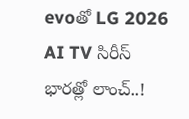evoతో LG 2026 AI TV సిరీస్ భారత్లో లాంచ్..!